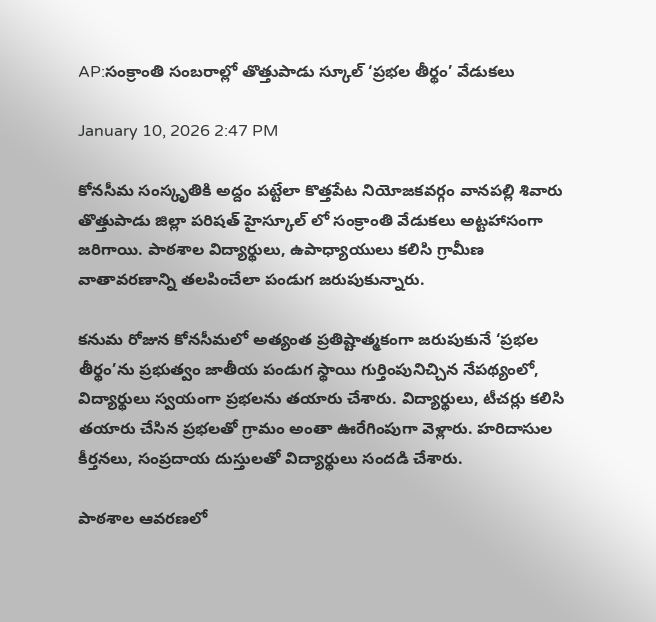AP:సంక్రాంతి సంబరాల్లో తొత్తుపాడు స్కూల్ ‘ప్రభల తీర్థం’ వేడుకలు

January 10, 2026 2:47 PM

కోనసీమ సంస్కృతికి అద్దం పట్టేలా కొత్తపేట నియోజకవర్గం వానపల్లి శివారు తొత్తుపాడు జిల్లా పరిషత్ హైస్కూల్ లో సంక్రాంతి వేడుకలు అట్టహాసంగా జరిగాయి. పాఠశాల విద్యార్థులు, ఉపాధ్యాయులు కలిసి గ్రామీణ వాతావరణాన్ని తలపించేలా పండుగ జరుపుకున్నారు.

కనుమ రోజున కోనసీమలో అత్యంత ప్రతిష్టాత్మకంగా జరుపుకునే ‘ప్రభల తీర్థం’ను ప్రభుత్వం జాతీయ పండుగ స్థాయి గుర్తింపునిచ్చిన నేపథ్యంలో, విద్యార్థులు స్వయంగా ప్రభలను తయారు చేశారు. విద్యార్థులు, టీచర్లు కలిసి తయారు చేసిన ప్రభలతో గ్రామం అంతా ఊరేగింపుగా వెళ్లారు. హరిదాసుల కీర్తనలు, సంప్రదాయ దుస్తులతో విద్యార్థులు సందడి చేశారు.

పాఠశాల ఆవరణలో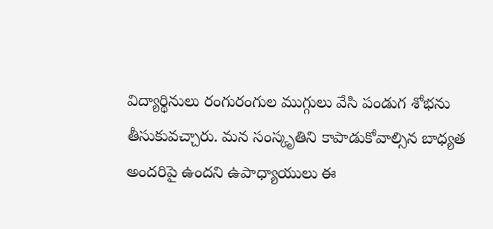విద్యార్థినులు రంగురంగుల ముగ్గులు వేసి పండుగ శోభను తీసుకువచ్చారు. మన సంస్కృతిని కాపాడుకోవాల్సిన బాధ్యత అందరిపై ఉందని ఉపాధ్యాయులు ఈ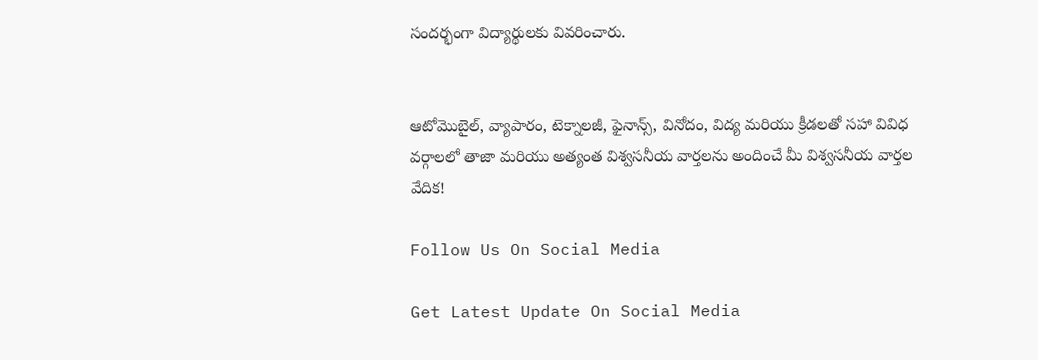సందర్భంగా విద్యార్థులకు వివరించారు.


ఆటోమొబైల్, వ్యాపారం, టెక్నాలజీ, ఫైనాన్స్, వినోదం, విద్య మరియు క్రీడలతో సహా వివిధ వర్గాలలో తాజా మరియు అత్యంత విశ్వసనీయ వార్తలను అందించే మీ విశ్వసనీయ వార్తల వేదిక!

Follow Us On Social Media

Get Latest Update On Social Media